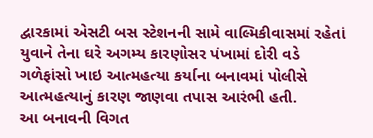દ્વારકામાં એસટી બસ સ્ટેશનની સામે વાલ્મિકીવાસમાં રહેતાં યુવાને તેના ઘરે અગમ્ય કારણોસર પંખામાં દોરી વડે ગળેફાંસો ખાઇ આત્મહત્યા કર્યાના બનાવમાં પોલીસે આત્મહત્યાનું કારણ જાણવા તપાસ આરંભી હતી.
આ બનાવની વિગત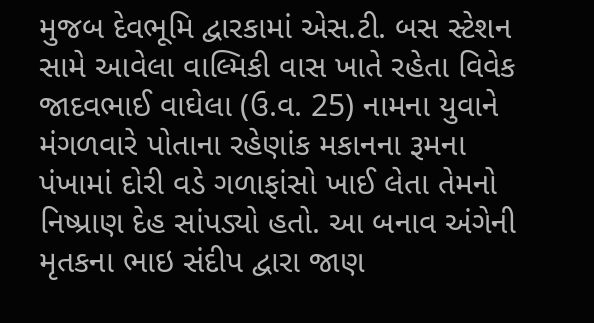મુજબ દેવભૂમિ દ્વારકામાં એસ.ટી. બસ સ્ટેશન સામે આવેલા વાલ્મિકી વાસ ખાતે રહેતા વિવેક જાદવભાઈ વાઘેલા (ઉ.વ. 25) નામના યુવાને મંગળવારે પોતાના રહેણાંક મકાનના રૂમના પંખામાં દોરી વડે ગળાફાંસો ખાઈ લેતા તેમનો નિષ્પ્રાણ દેહ સાંપડ્યો હતો. આ બનાવ અંગેની મૃતકના ભાઇ સંદીપ દ્વારા જાણ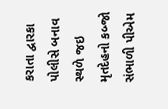કરાતા દ્વારકા પોલીસે બનાવ સ્થળે જઇ મૃતદેહનો કબ્જો સંભાળી પીએમ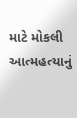માટે મોકલી આત્મહત્યાનું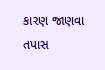કારણ જાણવા તપાસ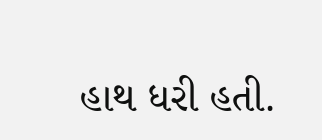હાથ ધરી હતી.